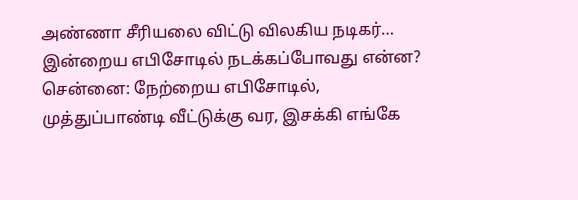அண்ணா சீரியலை விட்டு விலகிய நடிகர்… இன்றைய எபிசோடில் நடக்கப்போவது என்ன?
சென்னை: நேற்றைய எபிசோடில், முத்துப்பாண்டி வீட்டுக்கு வர, இசக்கி எங்கே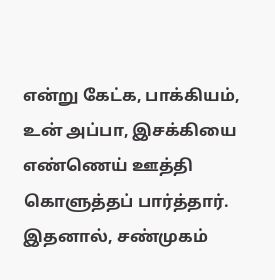என்று கேட்க, பாக்கியம், உன் அப்பா, இசக்கியை எண்ணெய் ஊத்தி கொளுத்தப் பார்த்தார். இதனால், சண்முகம்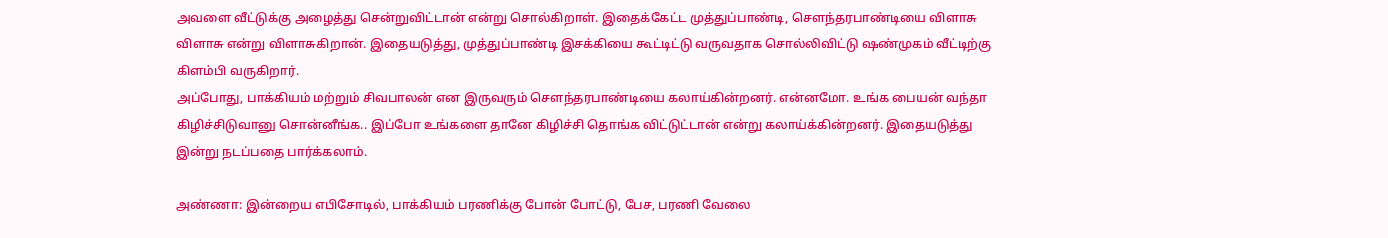அவளை வீட்டுக்கு அழைத்து சென்றுவிட்டான் என்று சொல்கிறாள். இதைக்கேட்ட முத்துப்பாண்டி, சௌந்தரபாண்டியை விளாசு விளாசு என்று விளாசுகிறான். இதையடுத்து, முத்துப்பாண்டி இசக்கியை கூட்டிட்டு வருவதாக சொல்லிவிட்டு ஷண்முகம் வீட்டிற்கு கிளம்பி வருகிறார்.
அப்போது, பாக்கியம் மற்றும் சிவபாலன் என இருவரும் சௌந்தரபாண்டியை கலாய்கின்றனர். என்னமோ. உங்க பையன் வந்தா கிழிச்சிடுவானு சொன்னீங்க.. இப்போ உங்களை தானே கிழிச்சி தொங்க விட்டுட்டான் என்று கலாய்க்கின்றனர். இதையடுத்து இன்று நடப்பதை பார்க்கலாம்.

அண்ணா: இன்றைய எபிசோடில், பாக்கியம் பரணிக்கு போன் போட்டு, பேச, பரணி வேலை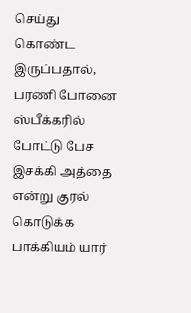செய்து கொண்ட இருப்பதால், பரணி போனை ஸ்பீக்கரில் போட்டு பேச இசக்கி அத்தை என்று குரல் கொடுக்க பாக்கியம் யார்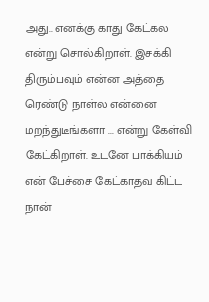அது.. எனக்கு காது கேட்கல என்று சொல்கிறாள். இசக்கி திரும்பவும் என்ன அத்தை ரெண்டு நாள்ல என்னை மறந்துடீங்களா ... என்று கேள்வி கேட்கிறாள். உடனே பாக்கியம் என் பேச்சை கேட்காதவ கிட்ட நான்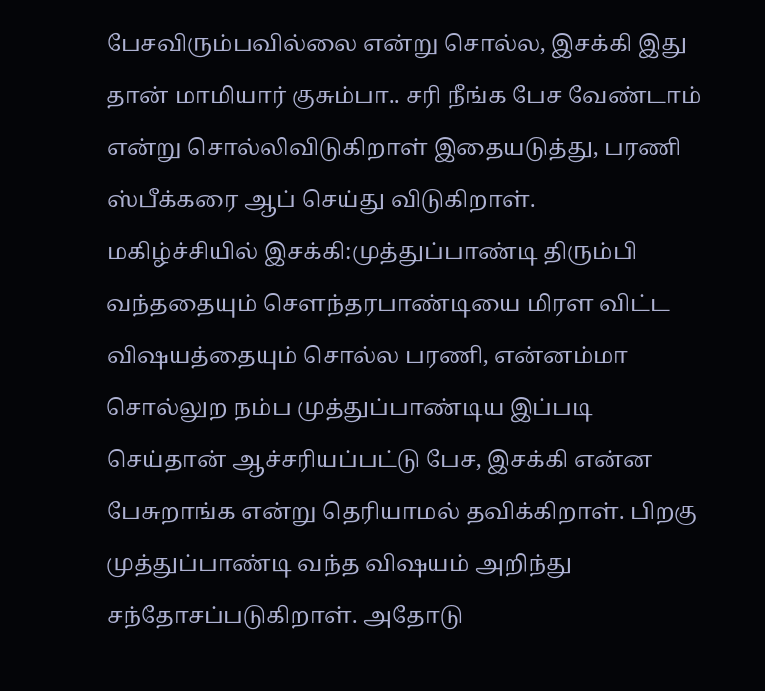பேசவிரும்பவில்லை என்று சொல்ல, இசக்கி இது தான் மாமியார் குசும்பா.. சரி நீங்க பேச வேண்டாம் என்று சொல்லிவிடுகிறாள் இதையடுத்து, பரணி ஸ்பீக்கரை ஆப் செய்து விடுகிறாள்.
மகிழ்ச்சியில் இசக்கி:முத்துப்பாண்டி திரும்பி வந்ததையும் சௌந்தரபாண்டியை மிரள விட்ட விஷயத்தையும் சொல்ல பரணி, என்னம்மா சொல்லுற நம்ப முத்துப்பாண்டிய இப்படி செய்தான் ஆச்சரியப்பட்டு பேச, இசக்கி என்ன பேசுறாங்க என்று தெரியாமல் தவிக்கிறாள். பிறகு முத்துப்பாண்டி வந்த விஷயம் அறிந்து சந்தோசப்படுகிறாள். அதோடு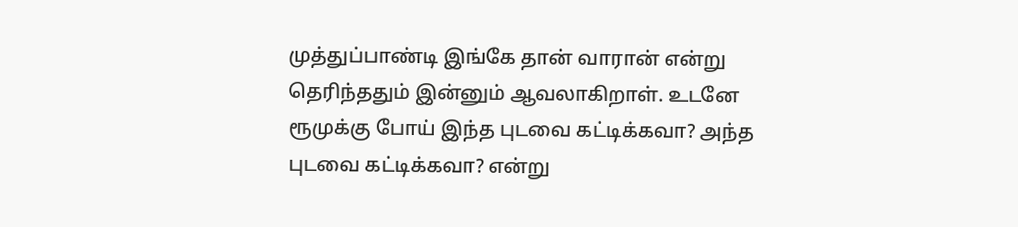முத்துப்பாண்டி இங்கே தான் வாரான் என்று தெரிந்ததும் இன்னும் ஆவலாகிறாள். உடனே ரூமுக்கு போய் இந்த புடவை கட்டிக்கவா? அந்த புடவை கட்டிக்கவா? என்று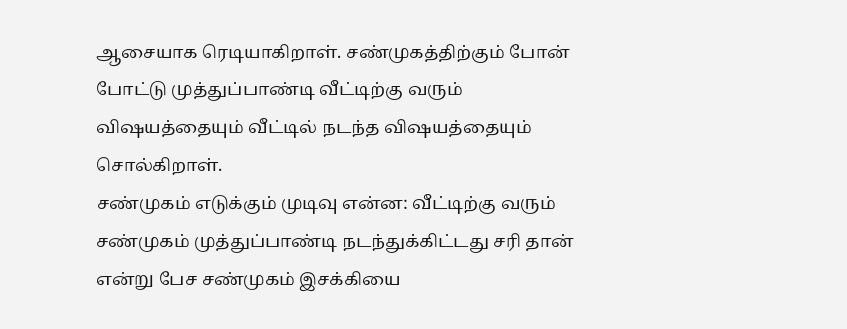ஆசையாக ரெடியாகிறாள். சண்முகத்திற்கும் போன் போட்டு முத்துப்பாண்டி வீட்டிற்கு வரும் விஷயத்தையும் வீட்டில் நடந்த விஷயத்தையும் சொல்கிறாள்.
சண்முகம் எடுக்கும் முடிவு என்ன: வீட்டிற்கு வரும் சண்முகம் முத்துப்பாண்டி நடந்துக்கிட்டது சரி தான் என்று பேச சண்முகம் இசக்கியை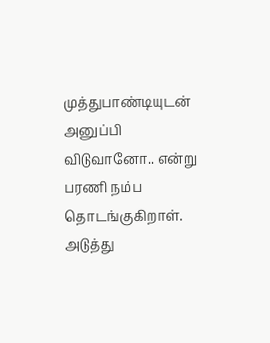முத்துபாண்டியுடன் அனுப்பி விடுவானோ.. என்று பரணி நம்ப தொடங்குகிறாள். அடுத்து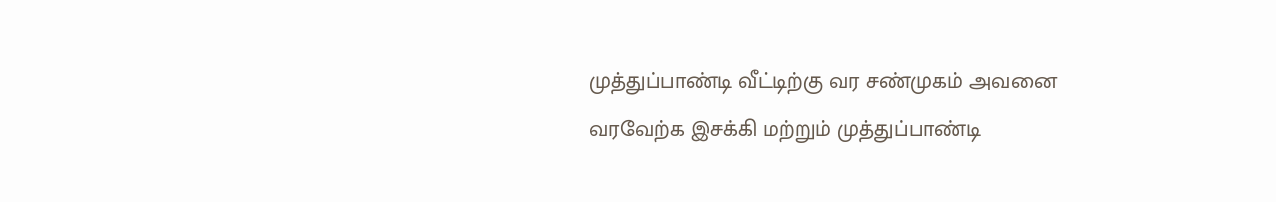முத்துப்பாண்டி வீட்டிற்கு வர சண்முகம் அவனை வரவேற்க இசக்கி மற்றும் முத்துப்பாண்டி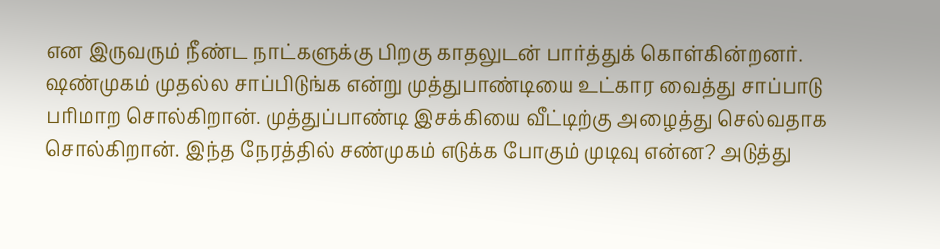என இருவரும் நீண்ட நாட்களுக்கு பிறகு காதலுடன் பார்த்துக் கொள்கின்றனர். ஷண்முகம் முதல்ல சாப்பிடுங்க என்று முத்துபாண்டியை உட்கார வைத்து சாப்பாடு பரிமாற சொல்கிறான். முத்துப்பாண்டி இசக்கியை வீட்டிற்கு அழைத்து செல்வதாக சொல்கிறான். இந்த நேரத்தில் சண்முகம் எடுக்க போகும் முடிவு என்ன? அடுத்து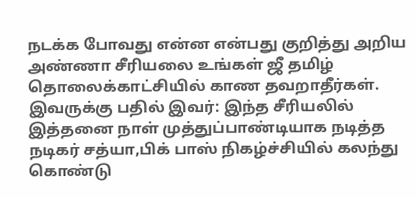நடக்க போவது என்ன என்பது குறித்து அறிய அண்ணா சீரியலை உங்கள் ஜீ தமிழ் தொலைக்காட்சியில் காண தவறாதீர்கள்.
இவருக்கு பதில் இவர்: இந்த சீரியலில் இத்தனை நாள் முத்துப்பாண்டியாக நடித்த நடிகர் சத்யா,பிக் பாஸ் நிகழ்ச்சியில் கலந்து கொண்டு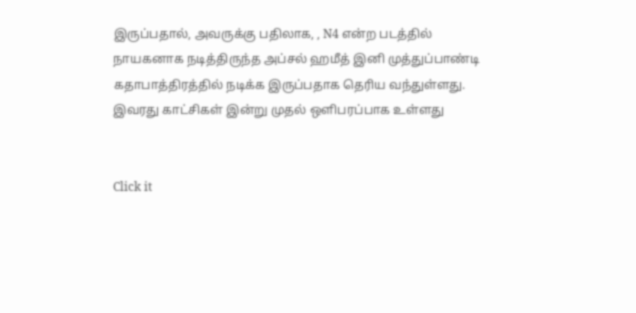இருப்பதால், அவருக்கு பதிலாக, , N4 என்ற படத்தில் நாயகனாக நடித்திருந்த அப்சல் ஹமீத் இனி முத்துப்பாண்டி கதாபாத்திரத்தில் நடிக்க இருப்பதாக தெரிய வந்துள்ளது. இவரது காட்சிகள் இன்று முதல் ஒளிபரப்பாக உள்ளது


Click it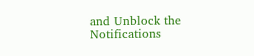and Unblock the Notifications